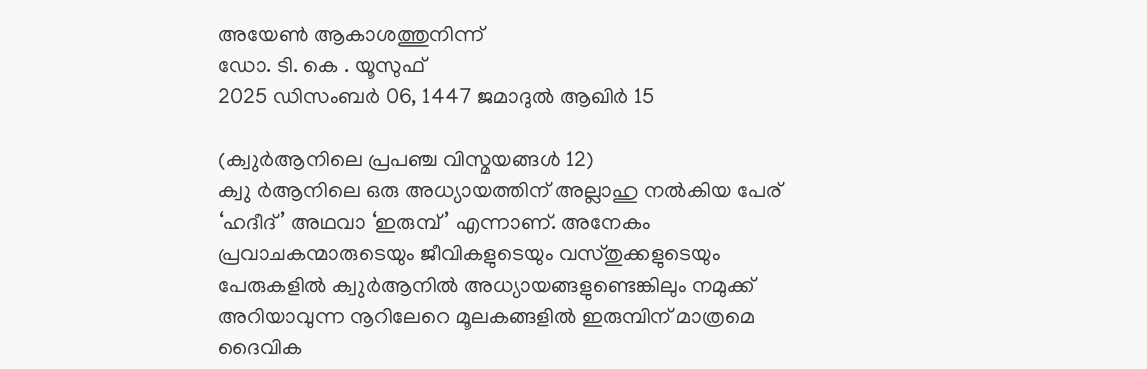അയേൺ ആകാശത്തുനിന്ന്
ഡോ. ടി. കെ . യൂസുഫ്
2025 ഡിസംബർ 06, 1447 ജമാദുൽ ആഖിർ 15

(ക്വുർആനിലെ പ്രപഞ്ച വിസ്മയങ്ങൾ 12)
ക്വു ർആനിലെ ഒരു അധ്യായത്തിന് അല്ലാഹു നൽകിയ പേര് ‘ഹദീദ്’ അഥവാ ‘ഇരുമ്പ്’ എന്നാണ്. അനേകം പ്രവാചകന്മാരുടെയും ജീവികളുടെയും വസ്തുക്കളുടെയും പേരുകളിൽ ക്വുർആനിൽ അധ്യായങ്ങളുണ്ടെങ്കിലും നമുക്ക് അറിയാവുന്ന നൂറിലേറെ മൂലകങ്ങളിൽ ഇരുമ്പിന് മാത്രമെ ദൈവിക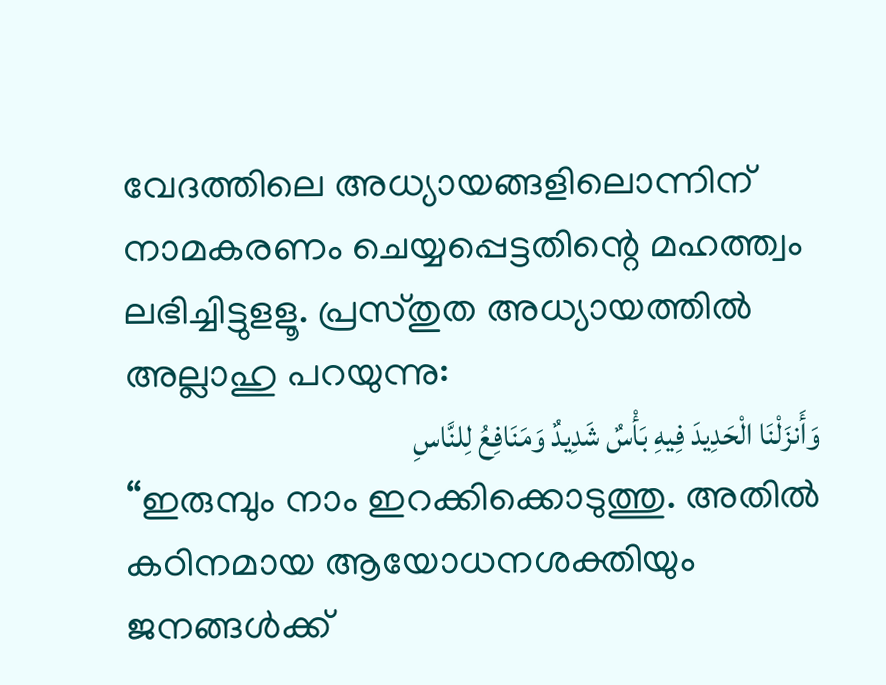വേദത്തിലെ അധ്യായങ്ങളിലൊന്നിന് നാമകരണം ചെയ്യപ്പെട്ടതിന്റെ മഹത്ത്വം ലഭിച്ചിട്ടുളളൂ. പ്രസ്തുത അധ്യായത്തിൽ അല്ലാഹു പറയുന്നു:
وَأَنزَلْنَا الْحَدِيدَ فِيهِ بَأْسٌ شَدِيدٌ وَمَنَافِعُ لِلنَّاسِ
“ഇരുമ്പും നാം ഇറക്കിക്കൊടുത്തു. അതിൽ കഠിനമായ ആയോധനശക്തിയും ജനങ്ങൾക്ക്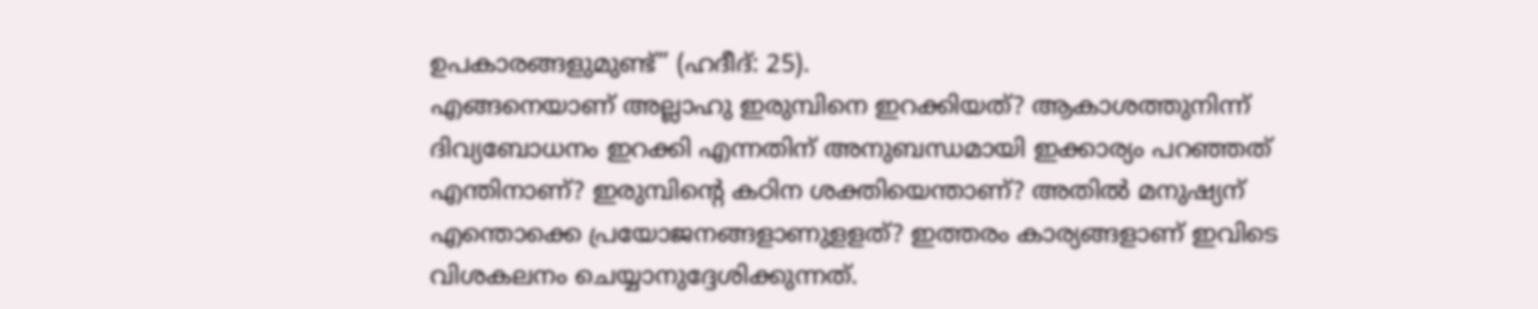ഉപകാരങ്ങളുമുണ്ട്’’ (ഹദീദ്: 25).
എങ്ങനെയാണ് അല്ലാഹു ഇരുമ്പിനെ ഇറക്കിയത്? ആകാശത്തുനിന്ന് ദിവ്യബോധനം ഇറക്കി എന്നതിന് അനുബന്ധമായി ഇക്കാര്യം പറഞ്ഞത് എന്തിനാണ്? ഇരുമ്പിന്റെ കഠിന ശക്തിയെന്താണ്? അതിൽ മനുഷ്യന് എന്തൊക്കെ പ്രയോജനങ്ങളാണുളളത്? ഇത്തരം കാര്യങ്ങളാണ് ഇവിടെ വിശകലനം ചെയ്യാനുദ്ദേശിക്കുന്നത്.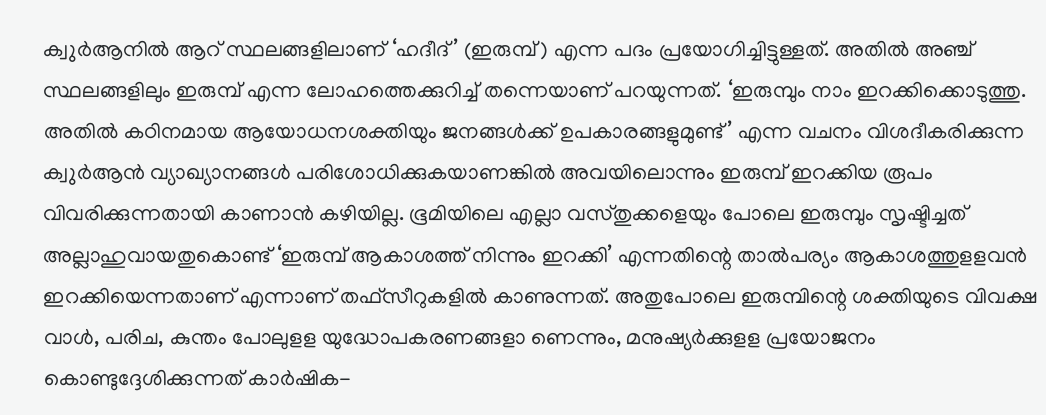ക്വുർആനിൽ ആറ് സ്ഥലങ്ങളിലാണ് ‘ഹദീദ്’ (ഇരുമ്പ്) എന്ന പദം പ്രയോഗിച്ചിട്ടുള്ളത്. അതിൽ അഞ്ച് സ്ഥലങ്ങളിലും ഇരുമ്പ് എന്ന ലോഹത്തെക്കുറിച്ച് തന്നെയാണ് പറയുന്നത്. ‘ഇരുമ്പും നാം ഇറക്കിക്കൊടുത്തു. അതിൽ കഠിനമായ ആയോധനശക്തിയും ജനങ്ങൾക്ക് ഉപകാരങ്ങളുമുണ്ട്’ എന്ന വചനം വിശദീകരിക്കുന്ന ക്വുർആൻ വ്യാഖ്യാനങ്ങൾ പരിശോധിക്കുകയാണങ്കിൽ അവയിലൊന്നും ഇരുമ്പ് ഇറക്കിയ രൂപം വിവരിക്കുന്നതായി കാണാൻ കഴിയില്ല. ഭൂമിയിലെ എല്ലാ വസ്തുക്കളെയും പോലെ ഇരുമ്പും സൃഷ്ടിച്ചത് അല്ലാഹുവായതുകൊണ്ട് ‘ഇരുമ്പ് ആകാശത്ത് നിന്നും ഇറക്കി’ എന്നതിന്റെ താൽപര്യം ആകാശത്തുളളവൻ ഇറക്കിയെന്നതാണ് എന്നാണ് തഫ്സീറുകളിൽ കാണുന്നത്. അതുപോലെ ഇരുമ്പിന്റെ ശക്തിയുടെ വിവക്ഷ വാൾ, പരിച, കുന്തം പോലുളള യുദ്ധോപകരണങ്ങളാ ണെന്നും, മനുഷ്യർക്കുളള പ്രയോജനം കൊണ്ടുദ്ദേശിക്കുന്നത് കാർഷിക-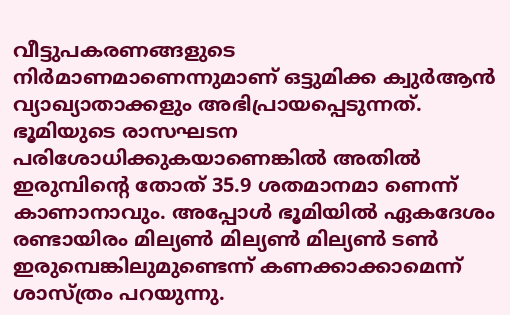വീട്ടുപകരണങ്ങളുടെ നിർമാണമാണെന്നുമാണ് ഒട്ടുമിക്ക ക്വുർആൻ വ്യാഖ്യാതാക്കളും അഭിപ്രായപ്പെടുന്നത്.
ഭൂമിയുടെ രാസഘടന പരിശോധിക്കുകയാണെങ്കിൽ അതിൽ ഇരുമ്പിന്റെ തോത് 35.9 ശതമാനമാ ണെന്ന് കാണാനാവും. അപ്പോൾ ഭൂമിയിൽ ഏകദേശം രണ്ടായിരം മില്യൺ മില്യൺ മില്യൺ ടൺ ഇരുമ്പെങ്കിലുമുണ്ടെന്ന് കണക്കാക്കാമെന്ന് ശാസ്ത്രം പറയുന്നു.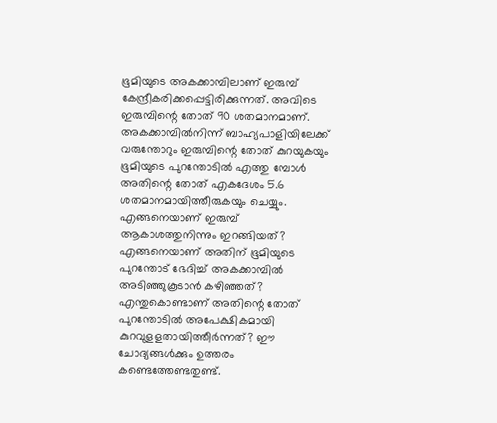ഭൂമിയുടെ അകക്കാമ്പിലാണ് ഇരുമ്പ് കേന്ദ്രീകരിക്കപ്പെട്ടിരിക്കുന്നത്. അവിടെ ഇരുമ്പിന്റെ തോത് 90 ശതമാനമാണ്. അകക്കാമ്പിൽനിന്ന് ബാഹ്യപാളിയിലേക്ക് വരുന്തോറും ഇരുമ്പിന്റെ തോത് കുറയുകയും ഭൂമിയുടെ പുറന്തോടിൽ എത്തു മ്പോൾ അതിന്റെ തോത് എകദേശം 5.6 ശതമാനമായിത്തീരുകയും ചെയ്യും. എങ്ങനെയാണ് ഇരുമ്പ് ആകാശത്തുനിന്നും ഇറങ്ങിയത്? എങ്ങനെയാണ് അതിന് ഭൂമിയുടെ പുറന്തോട് ഭേദിച്ച് അകക്കാമ്പിൽ അടിഞ്ഞുകൂടാൻ കഴിഞ്ഞത്? എന്തുകൊണ്ടാണ് അതിന്റെ തോത് പുറന്തോടിൽ അപേക്ഷികമായി കുറവുളളതായിത്തീർന്നത്? ഈ ചോദ്യങ്ങൾക്കും ഉത്തരം കണ്ടെത്തേണ്ടതുണ്ട്.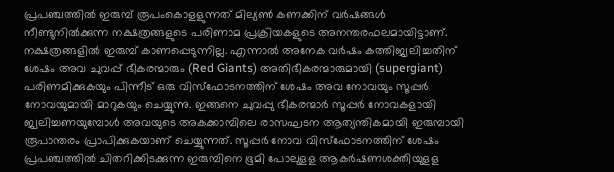പ്രപഞ്ചത്തിൽ ഇരുമ്പ് രൂപംകൊളളുന്നത് മില്യൺ കണക്കിന് വർഷങ്ങൾ നീണ്ടുനിൽക്കുന്ന നക്ഷത്രങ്ങളുടെ പരിണാമ പ്രക്രിയകളുടെ അനന്തരഫലമായിട്ടാണ്. നക്ഷത്രങ്ങളിൽ ഇരുമ്പ് കാണപ്പെടുന്നില്ല. എന്നാൽ അനേക വർഷം കത്തിജ്വലിച്ചതിന് ശേഷം അവ ചുവപ്പ് ഭീകരന്മാരും (Red Giants) അതിഭീകരന്മാരുമായി (supergiant) പരിണമിക്കുകയും പിന്നീട് ഒരു വിസ്ഫോടനത്തിന് ശേഷം അവ നോവയും സൂപ്പർ നോവയുമായി മാറുകയും ചെയ്യുന്നു. ഇങ്ങനെ ചുവപ്പു ഭീകരന്മാർ സൂപ്പർ നോവകളായി ജ്വലിച്ചണയുമ്പോൾ അവയുടെ അകക്കാമ്പിലെ രാസഘടന ആത്യന്തികമായി ഇരുമ്പായി രൂപാന്തരം പ്രാപിക്കുകയാണ് ചെയ്യുന്നത്. സൂപ്പർ നോവ വിസ്ഫോടനത്തിന് ശേഷം പ്രപഞ്ചത്തിൽ ചിതറിക്കിടക്കുന്ന ഇരുമ്പിനെ ഭൂമി പോലുളള ആകർഷണശക്തിയുളള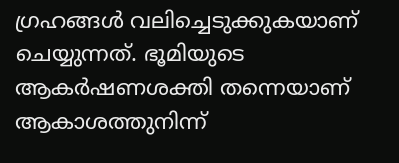ഗ്രഹങ്ങൾ വലിച്ചെടുക്കുകയാണ് ചെയ്യുന്നത്. ഭൂമിയുടെ ആകർഷണശക്തി തന്നെയാണ് ആകാശത്തുനിന്ന്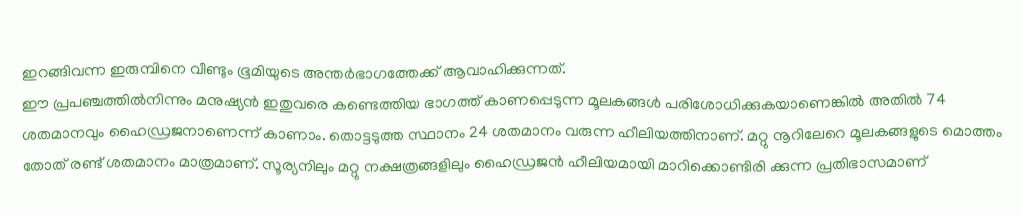ഇറങ്ങിവന്ന ഇരുമ്പിനെ വീണ്ടും ഭൂമിയുടെ അന്തർഭാഗത്തേക്ക് ആവാഹിക്കുന്നത്.
ഈ പ്രപഞ്ചത്തിൽനിന്നും മനുഷ്യൻ ഇതുവരെ കണ്ടെത്തിയ ഭാഗത്ത് കാണപ്പെടുന്ന മൂലകങ്ങൾ പരിശോധിക്കുകയാണെങ്കിൽ അതിൽ 74 ശതമാനവും ഹൈഡ്രജനാണെന്ന് കാണാം. തൊട്ടടുത്ത സ്ഥാനം 24 ശതമാനം വരുന്ന ഹീലിയത്തിനാണ്. മറ്റു നൂറിലേറെ മൂലകങ്ങളുടെ മൊത്തം തോത് രണ്ട് ശതമാനം മാത്രമാണ്. സൂര്യനിലും മറ്റു നക്ഷത്രങ്ങളിലും ഹൈഡ്രജൻ ഹീലിയമായി മാറിക്കൊണ്ടിരി ക്കുന്ന പ്രതിഭാസമാണ്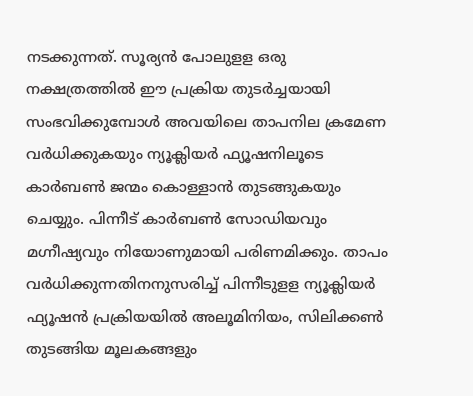നടക്കുന്നത്. സൂര്യൻ പോലുളള ഒരു നക്ഷത്രത്തിൽ ഈ പ്രക്രിയ തുടർച്ചയായി സംഭവിക്കുമ്പോൾ അവയിലെ താപനില ക്രമേണ വർധിക്കുകയും ന്യൂക്ലിയർ ഫ്യൂഷനിലൂടെ കാർബൺ ജന്മം കൊള്ളാൻ തുടങ്ങുകയും ചെയ്യും. പിന്നീട് കാർബൺ സോഡിയവും മഗ്നീഷ്യവും നിയോണുമായി പരിണമിക്കും. താപം വർധിക്കുന്നതിനനുസരിച്ച് പിന്നീടുളള ന്യൂക്ലിയർ ഫ്യൂഷൻ പ്രക്രിയയിൽ അലൂമിനിയം, സിലിക്കൺ തുടങ്ങിയ മൂലകങ്ങളും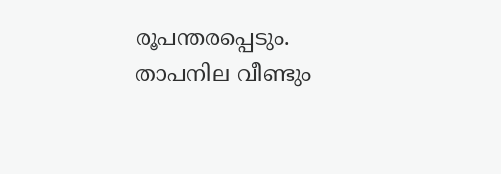രൂപന്തരപ്പെടും. താപനില വീണ്ടും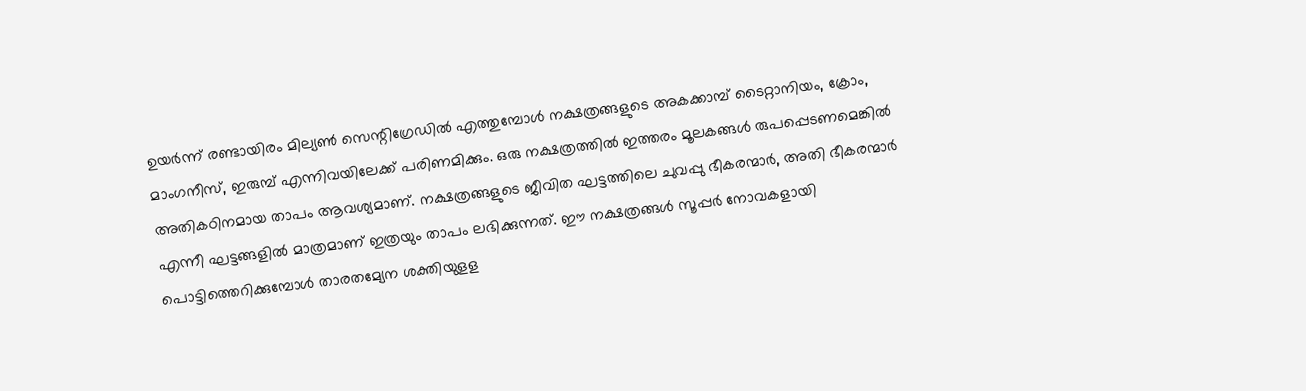ഉയർന്ന് രണ്ടായിരം മില്യൺ സെന്റിഗ്രേഡിൽ എത്തുമ്പോൾ നക്ഷത്രങ്ങളുടെ അകക്കാമ്പ് ടൈറ്റാനിയം, ക്രോം, മാംഗനീസ്, ഇരുമ്പ് എന്നിവയിലേക്ക് പരിണമിക്കും. ഒരു നക്ഷത്രത്തിൽ ഇത്തരം മൂലകങ്ങൾ രുപപ്പെടണമെങ്കിൽ അതികഠിനമായ താപം ആവശ്യമാണ്. നക്ഷത്രങ്ങളുടെ ജീവിത ഘട്ടത്തിലെ ചുവപ്പു ഭീകരന്മാർ, അതി ഭീകരന്മാർ എന്നീ ഘട്ടങ്ങളിൽ മാത്രമാണ് ഇത്രയും താപം ലഭിക്കുന്നത്. ഈ നക്ഷത്രങ്ങൾ സൂപ്പർ നോവകളായി പൊട്ടിത്തെറിക്കുമ്പോൾ താരതമ്യേന ശക്തിയുളള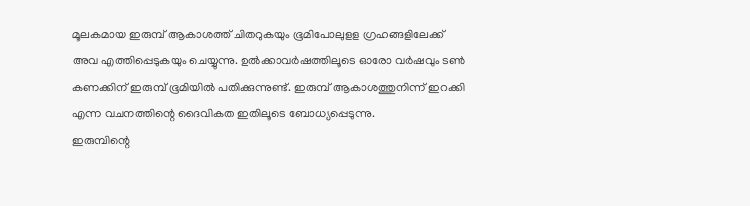മൂലകമായ ഇരുമ്പ് ആകാശത്ത് ചിതറുകയും ഭൂമിപോലുളള ഗ്രഹങ്ങളിലേക്ക് അവ എത്തിപ്പെടുകയും ചെയ്യുന്നു. ഉൽക്കാവർഷത്തിലൂടെ ഓരോ വർഷവും ടൺ കണക്കിന് ഇരുമ്പ് ഭൂമിയിൽ പതിക്കുന്നുണ്ട്. ഇരുമ്പ് ആകാശത്തുനിന്ന് ഇറക്കി എന്ന വചനത്തിന്റെ ദൈവികത ഇതിലൂടെ ബോധ്യപ്പെടുന്നു.
ഇരുമ്പിന്റെ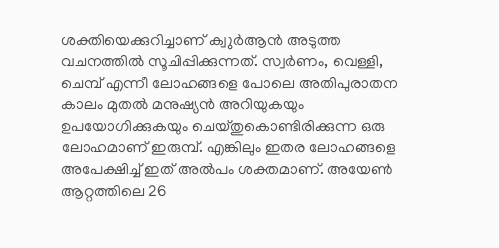ശക്തിയെക്കുറിച്ചാണ് ക്വുർആൻ അടുത്ത വചനത്തിൽ സൂചിപ്പിക്കുന്നത്. സ്വർണം, വെള്ളി, ചെമ്പ് എന്നീ ലോഹങ്ങളെ പോലെ അതിപുരാതന കാലം മുതൽ മനുഷ്യൻ അറിയുകയും ഉപയോഗിക്കുകയും ചെയ്തുകൊണ്ടിരിക്കുന്ന ഒരു ലോഹമാണ് ഇരുമ്പ്. എങ്കിലും ഇതര ലോഹങ്ങളെ അപേക്ഷിച്ച് ഇത് അൽപം ശക്തമാണ്. അയേൺ ആറ്റത്തിലെ 26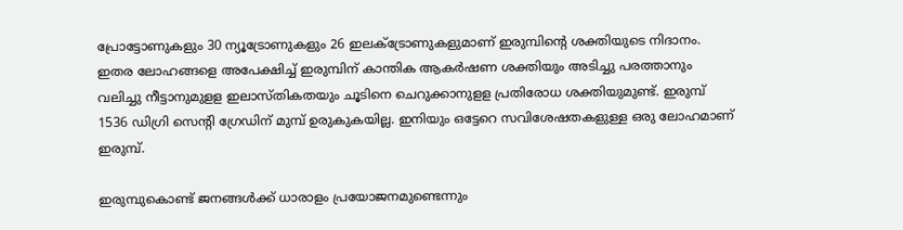പ്രോട്ടോണുകളും 30 ന്യൂട്രോണുകളും 26 ഇലക്ട്രോണുകളുമാണ് ഇരുമ്പിന്റെ ശക്തിയുടെ നിദാനം. ഇതര ലോഹങ്ങളെ അപേക്ഷിച്ച് ഇരുമ്പിന് കാന്തിക ആകർഷണ ശക്തിയും അടിച്ചു പരത്താനും വലിച്ചു നീട്ടാനുമുളള ഇലാസ്തികതയും ചൂടിനെ ചെറുക്കാനുളള പ്രതിരോധ ശക്തിയുമുണ്ട്. ഇരുമ്പ് 1536 ഡിഗ്രി സെന്റി ഗ്രേഡിന് മുമ്പ് ഉരുകുകയില്ല. ഇനിയും ഒട്ടേറെ സവിശേഷതകളുള്ള ഒരു ലോഹമാണ് ഇരുമ്പ്.

ഇരുമ്പുകൊണ്ട് ജനങ്ങൾക്ക് ധാരാളം പ്രയോജനമുണ്ടെന്നും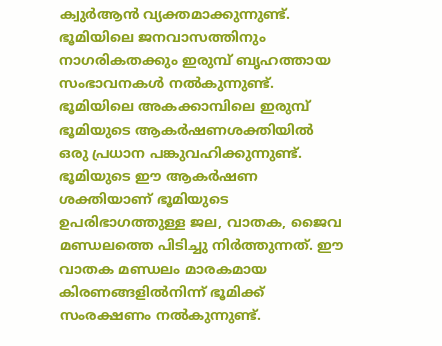ക്വുർആൻ വ്യക്തമാക്കുന്നുണ്ട്. ഭൂമിയിലെ ജനവാസത്തിനും നാഗരികതക്കും ഇരുമ്പ് ബൃഹത്തായ സംഭാവനകൾ നൽകുന്നുണ്ട്. ഭൂമിയിലെ അകക്കാമ്പിലെ ഇരുമ്പ് ഭൂമിയുടെ ആകർഷണശക്തിയിൽ ഒരു പ്രധാന പങ്കുവഹിക്കുന്നുണ്ട്. ഭൂമിയുടെ ഈ ആകർഷണ ശക്തിയാണ് ഭൂമിയുടെ ഉപരിഭാഗത്തുള്ള ജല, വാതക, ജൈവ മണ്ഡലത്തെ പിടിച്ചു നിർത്തുന്നത്. ഈ വാതക മണ്ഡലം മാരകമായ കിരണങ്ങളിൽനിന്ന് ഭൂമിക്ക് സംരക്ഷണം നൽകുന്നുണ്ട്.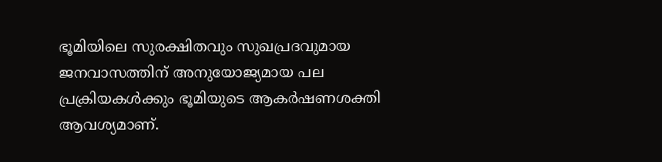ഭൂമിയിലെ സുരക്ഷിതവും സുഖപ്രദവുമായ ജനവാസത്തിന് അനുയോജ്യമായ പല പ്രക്രിയകൾക്കും ഭൂമിയുടെ ആകർഷണശക്തി ആവശ്യമാണ്.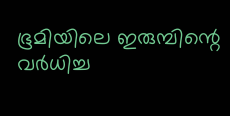ഭൂമിയിലെ ഇരുമ്പിന്റെ വർധിച്ച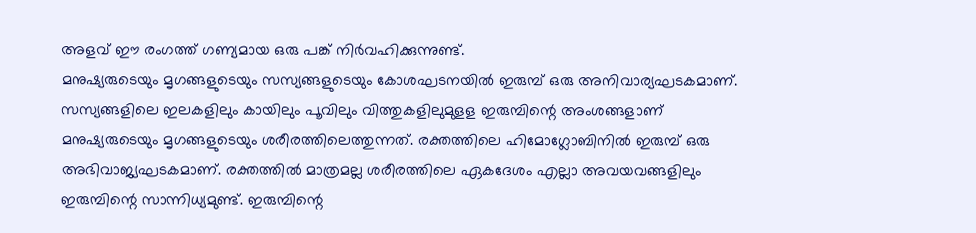അളവ് ഈ രംഗത്ത് ഗണ്യമായ ഒരു പങ്ക് നിർവഹിക്കുന്നുണ്ട്.
മനുഷ്യരുടെയും മൃഗങ്ങളുടെയും സസ്യങ്ങളുടെയും കോശഘടനയിൽ ഇരുമ്പ് ഒരു അനിവാര്യഘടകമാണ്. സസ്യങ്ങളിലെ ഇലകളിലും കായിലും പൂവിലും വിത്തുകളിലുമുളള ഇരുമ്പിന്റെ അംശങ്ങളാണ് മനുഷ്യരുടെയും മൃഗങ്ങളുടെയും ശരീരത്തിലെത്തുന്നത്. രക്തത്തിലെ ഹിമോഗ്ലോബിനിൽ ഇരുമ്പ് ഒരു അഭിവാജ്യഘടകമാണ്. രക്തത്തിൽ മാത്രമല്ല ശരീരത്തിലെ ഏകദേശം എല്ലാ അവയവങ്ങളിലും ഇരുമ്പിന്റെ സാന്നിധ്യമുണ്ട്. ഇരുമ്പിന്റെ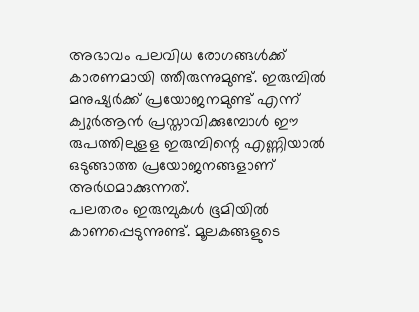അഭാവം പലവിധ രോഗങ്ങൾക്ക് കാരണമായി ത്തീരുന്നുമുണ്ട്. ഇരുമ്പിൽ മനുഷ്യർക്ക് പ്രയോജനമുണ്ട് എന്ന് ക്വുർആൻ പ്രസ്താവിക്കുമ്പോൾ ഈ രുപത്തിലുളള ഇരുമ്പിന്റെ എണ്ണിയാൽ ഒടുങ്ങാത്ത പ്രയോജനങ്ങളാണ് അർഥമാക്കുന്നത്.
പലതരം ഇരുമ്പുകൾ ഭൂമിയിൽ കാണപ്പെടുന്നുണ്ട്. മൂലകങ്ങളുടെ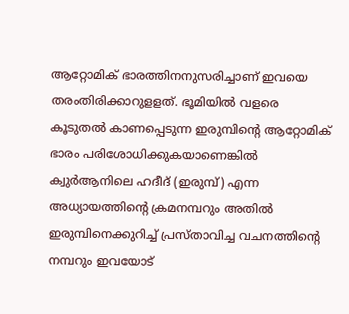ആറ്റോമിക് ഭാരത്തിനനുസരിച്ചാണ് ഇവയെ തരംതിരിക്കാറുളളത്. ഭൂമിയിൽ വളരെ കൂടുതൽ കാണപ്പെടുന്ന ഇരുമ്പിന്റെ ആറ്റോമിക് ഭാരം പരിശോധിക്കുകയാണെങ്കിൽ ക്വുർആനിലെ ഹദീദ് (ഇരുമ്പ്) എന്ന അധ്യായത്തിന്റെ ക്രമനമ്പറും അതിൽ ഇരുമ്പിനെക്കുറിച്ച് പ്രസ്താവിച്ച വചനത്തിന്റെ നമ്പറും ഇവയോട്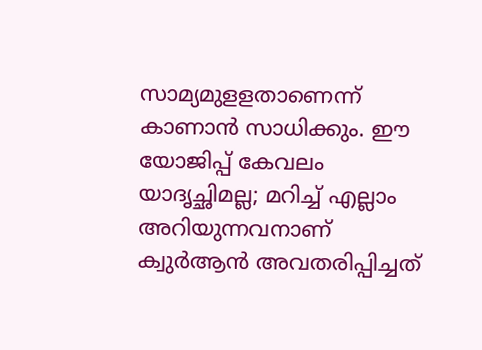സാമ്യമുളളതാണെന്ന് കാണാൻ സാധിക്കും. ഈ യോജിപ്പ് കേവലം യാദൃച്ഛിമല്ല; മറിച്ച് എല്ലാം അറിയുന്നവനാണ് ക്വുർആൻ അവതരിപ്പിച്ചത്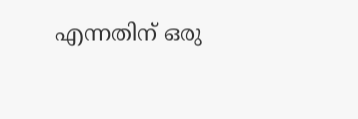എന്നതിന് ഒരു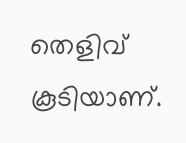തെളിവ് കൂടിയാണ്.